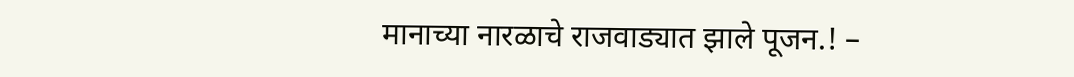मानाच्या नारळाचे राजवाड्यात झाले पूजन.! –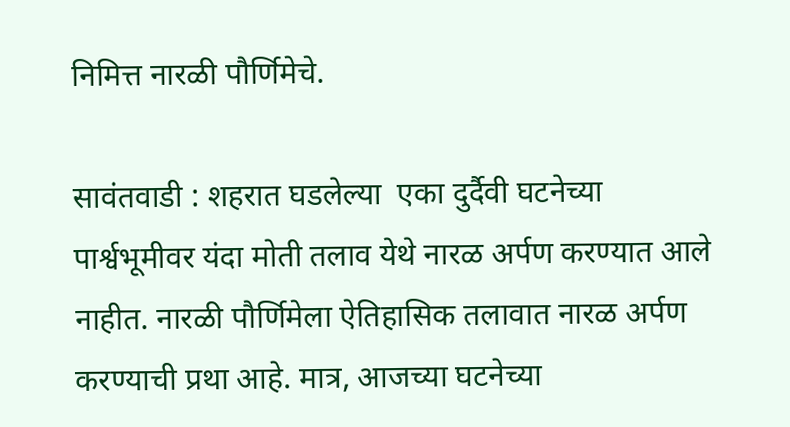निमित्त नारळी पौर्णिमेचे.

सावंतवाडी : शहरात घडलेल्या  एका दुर्दैवी घटनेच्या पार्श्वभूमीवर यंदा मोती तलाव येथे नारळ अर्पण करण्यात आले नाहीत. नारळी पौर्णिमेला ऐतिहासिक तलावात नारळ अर्पण करण्याची प्रथा आहे. मात्र, आजच्या घटनेच्या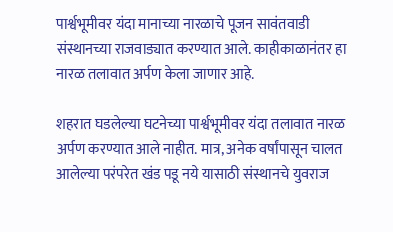पार्श्वभूमीवर यंदा मानाच्या नारळाचे पूजन सावंतवाडी संस्थानच्या राजवाड्यात करण्यात आले. काहीकाळानंतर हा नारळ तलावात अर्पण केला जाणार आहे.

शहरात घडलेल्या घटनेच्या पार्श्वभूमीवर यंदा तलावात नारळ अर्पण करण्यात आले नाहीत. मात्र, अनेक वर्षांपासून चालत आलेल्या परंपरेत खंड पडू नये यासाठी संस्थानचे युवराज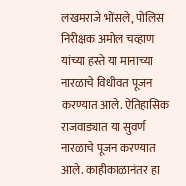लखमराजे भोंसले, पोलिस निरीक्षक अमोल चव्हाण यांच्या हस्ते या मानाच्या नारळाचे विधीवत पूजन करण्यात आले. ऐतिहासिक राजवाड्यात या सुवर्ण नारळाचे पूजन करण्यात आले. काहीकाळानंतर हा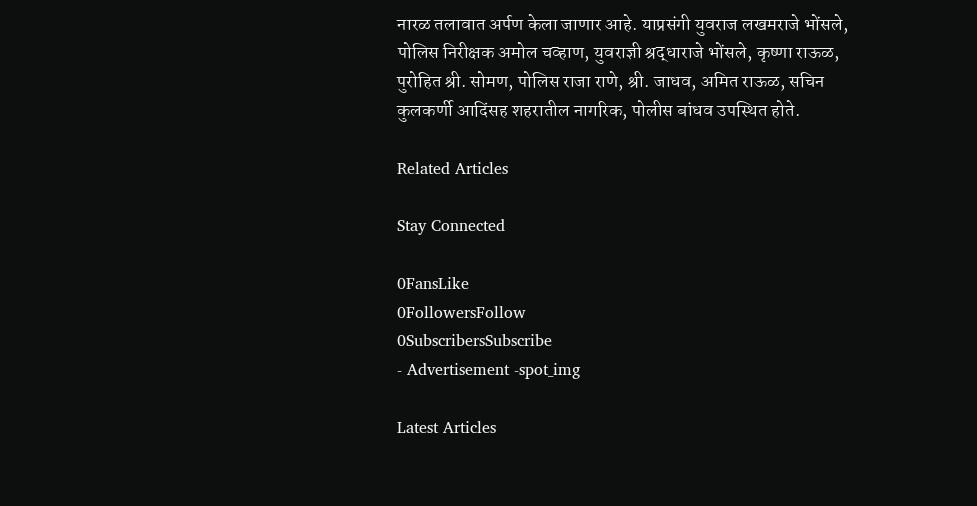नारळ तलावात अर्पण केला जाणार आहे. याप्रसंगी युवराज लखमराजे भोंसले, पोलिस निरीक्षक अमोल चव्हाण, युवराज्ञी श्रद्धाराजे भोंसले, कृष्णा राऊळ, पुरोहित श्री. सोमण, पोलिस राजा राणे, श्री. जाधव, अमित राऊळ, सचिन कुलकर्णी आदिंसह शहरातील नागरिक, पोलीस बांधव उपस्थित होते.

Related Articles

Stay Connected

0FansLike
0FollowersFollow
0SubscribersSubscribe
- Advertisement -spot_img

Latest Articles